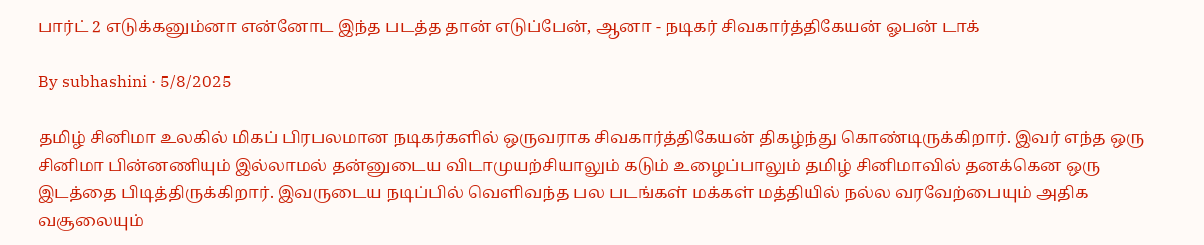பார்ட் 2 எடுக்கனும்னா என்னோட இந்த படத்த தான் எடுப்பேன், ஆனா - நடிகர் சிவகார்த்திகேயன் ஓபன் டாக்

By subhashini · 5/8/2025

தமிழ் சினிமா உலகில் மிகப் பிரபலமான நடிகர்களில் ஒருவராக சிவகார்த்திகேயன் திகழ்ந்து கொண்டிருக்கிறார். இவர் எந்த ஒரு சினிமா பின்னணியும் இல்லாமல் தன்னுடைய விடாமுயற்சியாலும் கடும் உழைப்பாலும் தமிழ் சினிமாவில் தனக்கென ஒரு இடத்தை பிடித்திருக்கிறார். இவருடைய நடிப்பில் வெளிவந்த பல படங்கள் மக்கள் மத்தியில் நல்ல வரவேற்பையும் அதிக வசூலையும்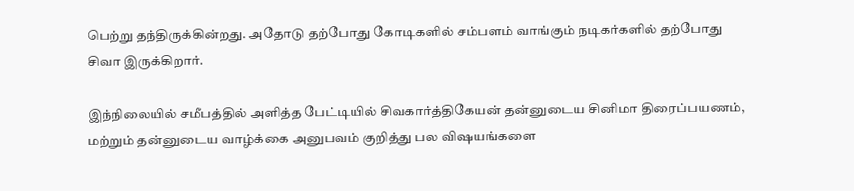பெற்று தந்திருக்கின்றது. அதோடு தற்போது கோடிகளில் சம்பளம் வாங்கும் நடிகர்களில் தற்போது சிவா இருக்கிறார்.

இந்நிலையில் சமீபத்தில் அளித்த பேட்டியில் சிவகார்த்திகேயன் தன்னுடைய சினிமா திரைப்பயணம், மற்றும் தன்னுடைய வாழ்க்கை அனுபவம் குறித்து பல விஷயங்களை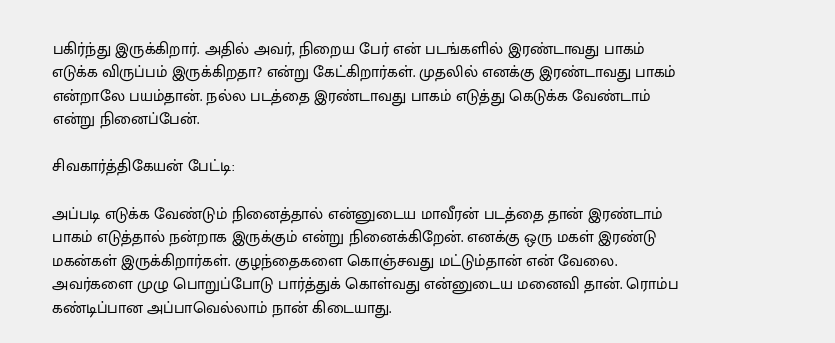பகிர்ந்து இருக்கிறார். அதில் அவர், நிறைய பேர் என் படங்களில் இரண்டாவது பாகம் எடுக்க விருப்பம் இருக்கிறதா? என்று கேட்கிறார்கள். முதலில் எனக்கு இரண்டாவது பாகம் என்றாலே பயம்தான். நல்ல படத்தை இரண்டாவது பாகம் எடுத்து கெடுக்க வேண்டாம் என்று நினைப்பேன்.

சிவகார்த்திகேயன் பேட்டி:

அப்படி எடுக்க வேண்டும் நினைத்தால் என்னுடைய மாவீரன் படத்தை தான் இரண்டாம் பாகம் எடுத்தால் நன்றாக இருக்கும் என்று நினைக்கிறேன். எனக்கு ஒரு மகள் இரண்டு மகன்கள் இருக்கிறார்கள். குழந்தைகளை கொஞ்சவது மட்டும்தான் என் வேலை. அவர்களை முழு பொறுப்போடு பார்த்துக் கொள்வது என்னுடைய மனைவி தான். ரொம்ப கண்டிப்பான அப்பாவெல்லாம் நான் கிடையாது.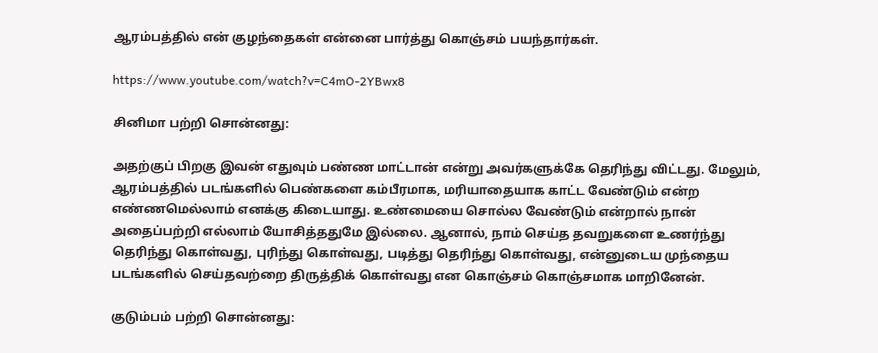ஆரம்பத்தில் என் குழந்தைகள் என்னை பார்த்து கொஞ்சம் பயந்தார்கள்.

https://www.youtube.com/watch?v=C4mO-2YBwx8

சினிமா பற்றி சொன்னது:

அதற்குப் பிறகு இவன் எதுவும் பண்ண மாட்டான் என்று அவர்களுக்கே தெரிந்து விட்டது. மேலும், ஆரம்பத்தில் படங்களில் பெண்களை கம்பீரமாக, மரியாதையாக காட்ட வேண்டும் என்ற எண்ணமெல்லாம் எனக்கு கிடையாது. உண்மையை சொல்ல வேண்டும் என்றால் நான் அதைப்பற்றி எல்லாம் யோசித்ததுமே இல்லை. ஆனால், நாம் செய்த தவறுகளை உணர்ந்து தெரிந்து கொள்வது, புரிந்து கொள்வது, படித்து தெரிந்து கொள்வது, என்னுடைய முந்தைய படங்களில் செய்தவற்றை திருத்திக் கொள்வது என கொஞ்சம் கொஞ்சமாக மாறினேன்.

குடும்பம் பற்றி சொன்னது: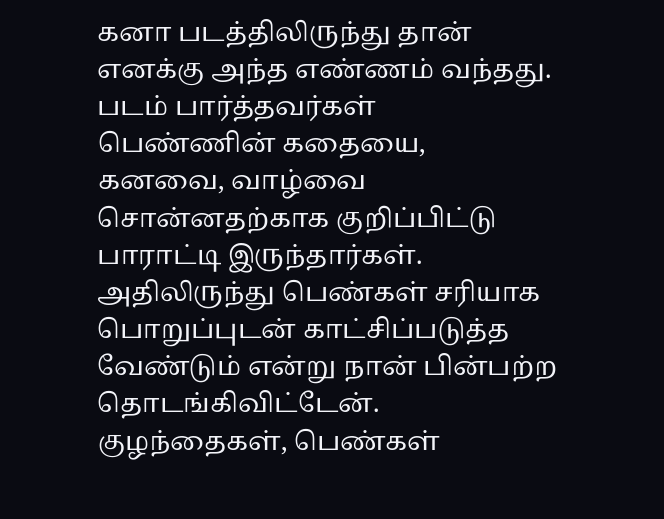கனா படத்திலிருந்து தான் எனக்கு அந்த எண்ணம் வந்தது. படம் பார்த்தவர்கள் பெண்ணின் கதையை, கனவை, வாழ்வை சொன்னதற்காக குறிப்பிட்டு பாராட்டி இருந்தார்கள். அதிலிருந்து பெண்கள் சரியாக பொறுப்புடன் காட்சிப்படுத்த வேண்டும் என்று நான் பின்பற்ற தொடங்கிவிட்டேன். குழந்தைகள், பெண்கள்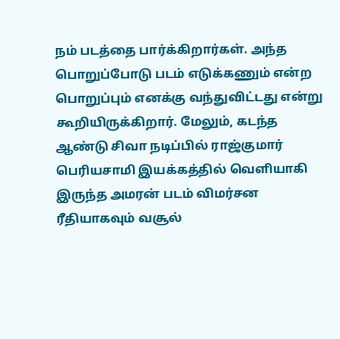நம் படத்தை பார்க்கிறார்கள். அந்த பொறுப்போடு படம் எடுக்கணும் என்ற பொறுப்பும் எனக்கு வந்துவிட்டது என்று கூறியிருக்கிறார். மேலும், கடந்த ஆண்டு சிவா நடிப்பில் ராஜ்குமார் பெரியசாமி இயக்கத்தில் வெளியாகி இருந்த அமரன் படம் விமர்சன ரீதியாகவும் வசூல்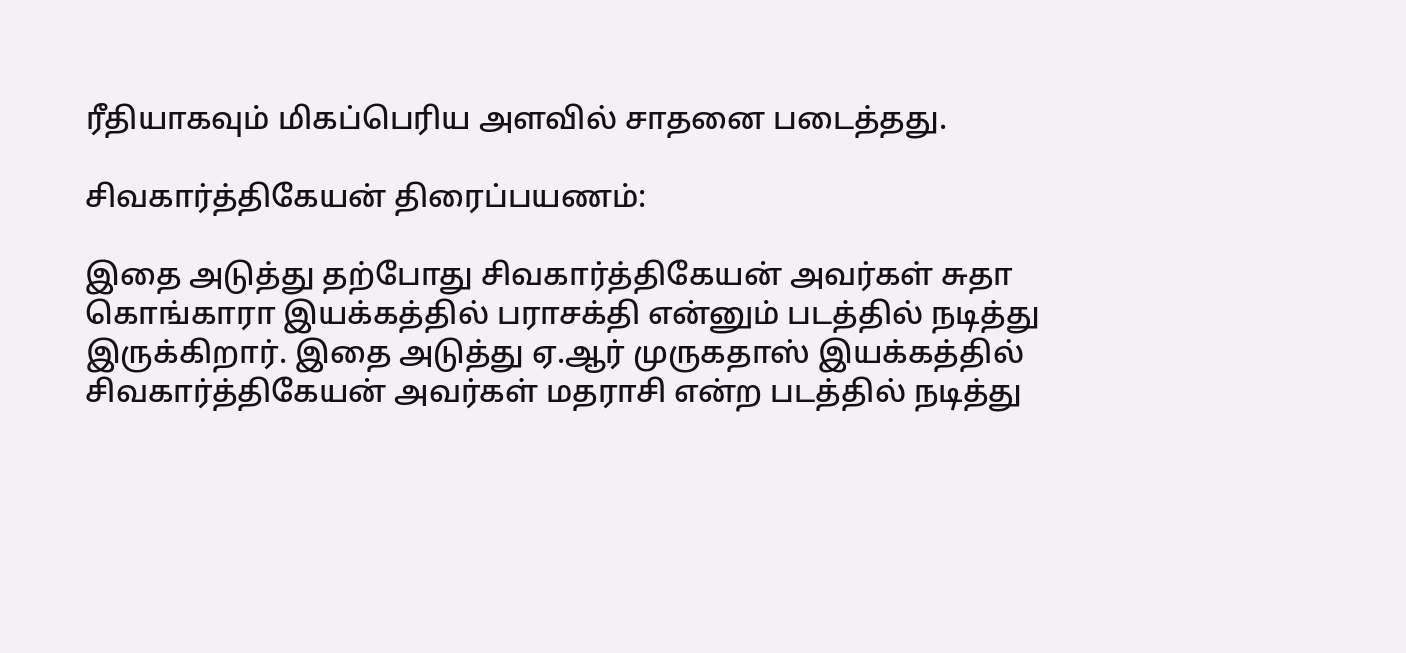ரீதியாகவும் மிகப்பெரிய அளவில் சாதனை படைத்தது.

சிவகார்த்திகேயன் திரைப்பயணம்:

இதை அடுத்து தற்போது சிவகார்த்திகேயன் அவர்கள் சுதா கொங்காரா இயக்கத்தில் பராசக்தி என்னும் படத்தில் நடித்து இருக்கிறார். இதை அடுத்து ஏ.ஆர் முருகதாஸ் இயக்கத்தில் சிவகார்த்திகேயன் அவர்கள் மதராசி என்ற படத்தில் நடித்து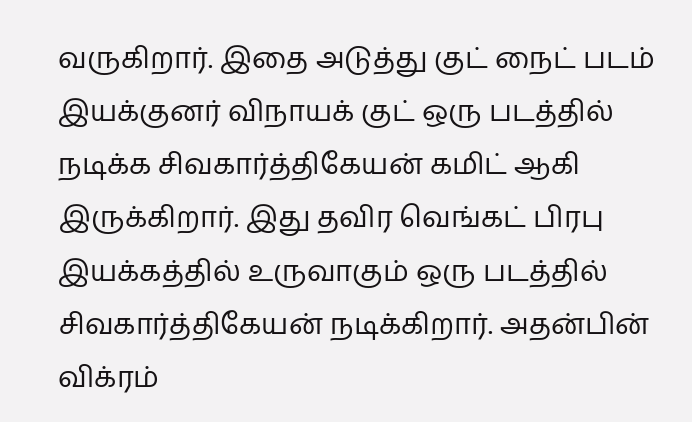வருகிறார். இதை அடுத்து குட் நைட் படம் இயக்குனர் விநாயக் குட் ஒரு படத்தில் நடிக்க சிவகார்த்திகேயன் கமிட் ஆகி இருக்கிறார். இது தவிர வெங்கட் பிரபு இயக்கத்தில் உருவாகும் ஒரு படத்தில் சிவகார்த்திகேயன் நடிக்கிறார். அதன்பின் விக்ரம்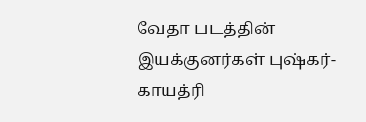வேதா படத்தின் இயக்குனர்கள் புஷ்கர்- காயத்ரி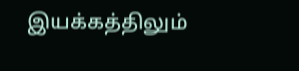இயக்கத்திலும்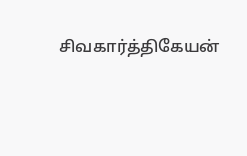சிவகார்த்திகேயன்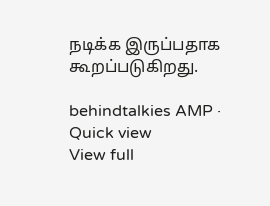நடிக்க இருப்பதாக கூறப்படுகிறது.

behindtalkies AMP · Quick view
View full